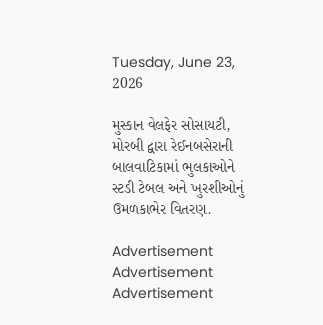Tuesday, June 23, 2026

મુસ્કાન વેલફેર સોસાયટી, મોરબી દ્વારા રેઈનબસેરાની બાલવાટિકામાં ભુલકાઓને સ્ટડી ટેબલ અને ખુરશીઓનું ઉમળકાભેર વિતરણ.

Advertisement
Advertisement
Advertisement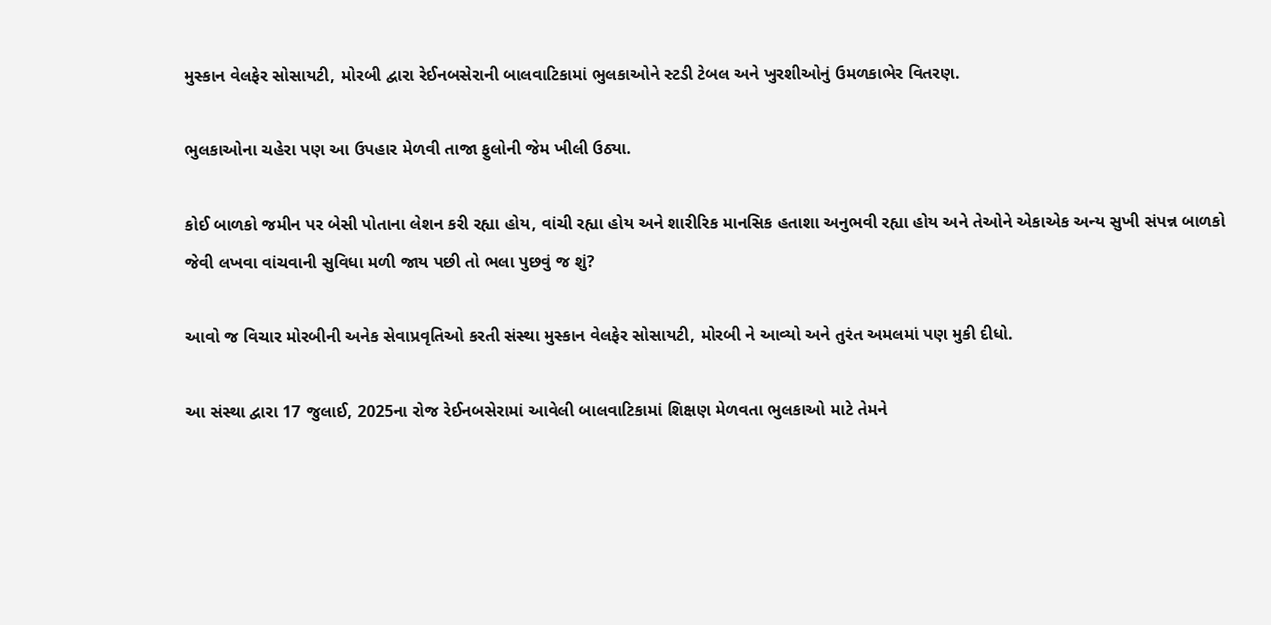મુસ્કાન વેલફેર સોસાયટી, મોરબી દ્વારા રેઈનબસેરાની બાલવાટિકામાં ભુલકાઓને સ્ટડી ટેબલ અને ખુરશીઓનું ઉમળકાભેર વિતરણ.

ભુલકાઓના ચહેરા પણ આ ઉપહાર મેળવી તાજા ફુલોની જેમ ખીલી ઉઠ્યા.

કોઈ બાળકો જમીન પર બેસી પોતાના લેશન કરી રહ્યા હોય, વાંચી રહ્યા હોય અને શારીરિક માનસિક હતાશા અનુભવી રહ્યા હોય અને તેઓને એકાએક અન્ય સુખી સંપન્ન બાળકો જેવી લખવા વાંચવાની સુવિધા મળી જાય પછી તો ભલા પુછવું જ શું?

આવો જ વિચાર મોરબીની અનેક સેવાપ્રવૃતિઓ કરતી સંસ્થા મુસ્કાન વેલફેર સોસાયટી, મોરબી ને આવ્યો અને તુરંત અમલમાં પણ મુકી દીધો.

આ સંસ્થા દ્વારા 17 જુલાઈ, 2025ના રોજ રેઈનબસેરામાં આવેલી બાલવાટિકામાં શિક્ષણ મેળવતા ભુલકાઓ માટે તેમને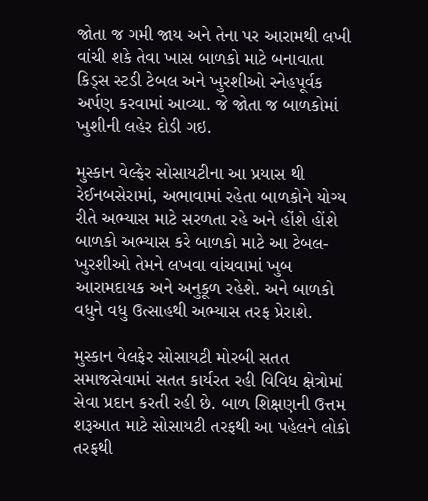જોતા જ ગમી જાય અને તેના પર આરામથી લખી વાંચી શકે તેવા ખાસ બાળકો માટે બનાવાતા કિડ્સ સ્ટડી ટેબલ અને ખુરશીઓ સ્નેહપૂર્વક અર્પણ કરવામાં આવ્યા. જે જોતા જ બાળકોમાં ખુશીની લહેર દોડી ગઇ.

મુસ્કાન વેલ્ફેર સોસાયટીના આ પ્રયાસ થી રેઈનબસેરામાં, અભાવામાં રહેતા બાળકોને યોગ્ય રીતે અભ્યાસ માટે સરળતા રહે અને હોંશે હોંશે બાળકો અભ્યાસ કરે બાળકો માટે આ ટેબલ-ખુરશીઓ તેમને લખવા વાંચવામાં ખુબ આરામદાયક અને અનુકૂળ રહેશે. અને બાળકો વધુને વધુ ઉત્સાહથી અભ્યાસ તરફ પ્રેરાશે.

મુસ્કાન વેલફેર સોસાયટી મોરબી સતત સમાજસેવામાં સતત કાર્યરત રહી વિવિધ ક્ષેત્રોમાં સેવા પ્રદાન કરતી રહી છે. બાળ શિક્ષણની ઉત્તમ શરૂઆત માટે સોસાયટી તરફથી આ પહેલને લોકો તરફથી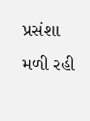પ્રસંશા મળી રહી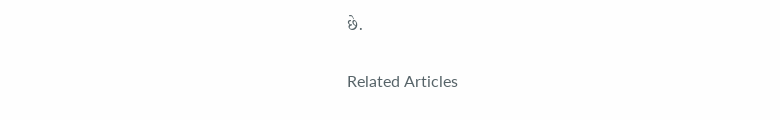છે.

Related Articles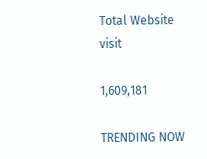Total Website visit

1,609,181

TRENDING NOW